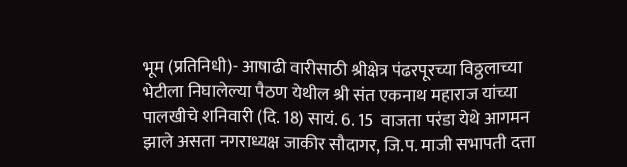भूम (प्रतिनिधी)- आषाढी वारीसाठी श्रीक्षेत्र पंढरपूरच्या विठ्ठलाच्या भेटीला निघालेल्या पैठण येथील श्री संत एकनाथ महाराज यांच्या पालखीचे शनिवारी (दि. 18) सायं. 6. 15  वाजता परंडा येथे आगमन झाले असता नगराध्यक्ष जाकीर सौदागर, जि.प. माजी सभापती दत्ता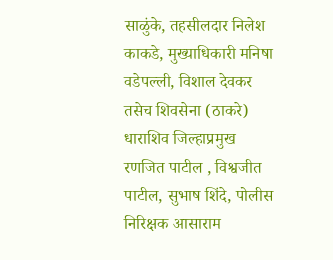साळुंके, तहसीलदार निलेश काकडे, मुख्याधिकारी मनिषा वडेपल्ली, विशाल देवकर तसेच शिवसेना (ठाकरे) धाराशिव जिल्हाप्रमुख रणजित पाटील , विश्वजीत पाटील, सुभाष शिंदे, पोलीस निरिक्षक आसाराम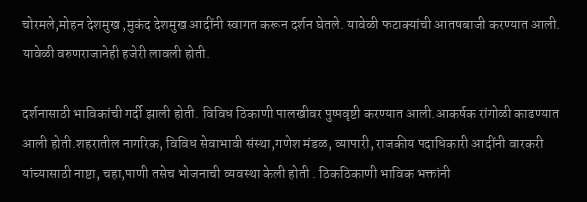चोरमले,मोहन देशमुख ,मुकंद देशमुख आदींनी स्वागत करून दर्शन घेतले. यावेळी फटाक्यांची आतषबाजी करण्यात आली. यावेळी वरुणराजानेही हजेरी लावली होती.

दर्शनासाठी भाविकांची गर्दी झाली होती. विविध ठिकाणी पालखीवर पुष्पवृष्टी करण्यात आली.आकर्षक रांगोळी काढण्यात आली होती.शहरातील नागरिक, विविध सेवाभावी संस्था,गणेश मंडळ, व्यापारी, राजकीय पदाधिकारी आदींनी वारकरी यांच्यासाठी नाष्टा, चहा,पाणी तसेच भोजनाची व्यवस्था केली होती . ठिकठिकाणी भाविक भक्तांनी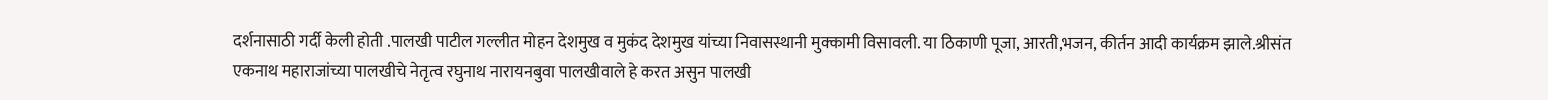दर्शनासाठी गर्दी केली होती .पालखी पाटील गल्लीत मोहन देशमुख व मुकंद देशमुख यांच्या निवासस्थानी मुक्कामी विसावली. या ठिकाणी पूजा, आरती,भजन, कीर्तन आदी कार्यक्रम झाले.श्रीसंत एकनाथ महाराजांच्या पालखीचे नेतृत्व रघुनाथ नारायनबुवा पालखीवाले हे करत असुन पालखी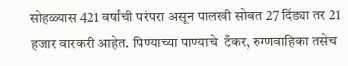सोहळ्यास 421 वर्षांची परंपरा असून पालखी सोबत 27 दिंड्या तर 21 हजार वारकरी आहेत. पिण्याच्या पाण्याचे  टँकर, रुग्णवाहिका तसेच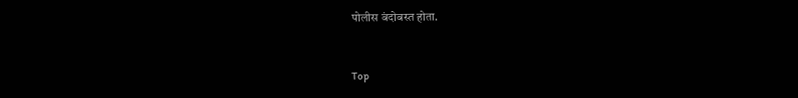पोलीस बंदोबस्त होता.


Top